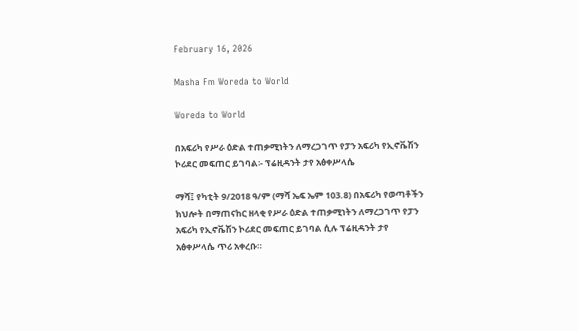February 16, 2026

Masha Fm Woreda to World

Woreda to World

በአፍሪካ የሥራ ዕድል ተጠቃሚነትን ለማረጋገጥ የፓን አፍሪካ የኢኖቬሽን ኮሪደር መፍጠር ይገባል፡- ፕሬዚዳንት ታየ አፅቀሥላሴ

ማሻ፤ የካቲት 9/2018 ዓ/ም (ማሻ ኤፍ ኤም 103.8) በአፍሪካ የወጣቶችን ክህሎት በማጠናከር ዘላቂ የሥራ ዕድል ተጠቃሚነትን ለማረጋገጥ የፓን አፍሪካ የኢኖቬሽን ኮሪደር መፍጠር ይገባል ሲሉ ፕሬዚዳንት ታየ አፅቀሥላሴ ጥሪ አቀረቡ።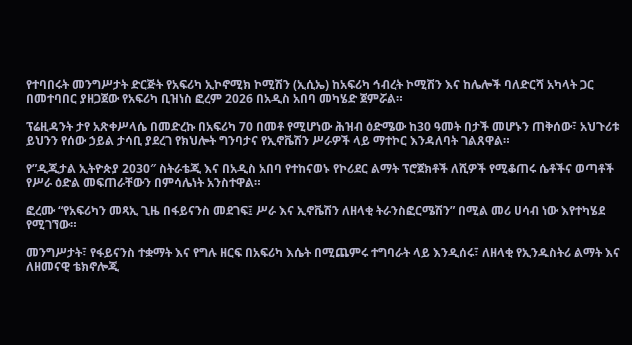የተባበሩት መንግሥታት ድርጅት የአፍሪካ ኢኮኖሚክ ኮሚሽን (ኢሲኤ) ከአፍሪካ ኅብረት ኮሚሽን እና ከሌሎች ባለድርሻ አካላት ጋር በመተባበር ያዘጋጀው የአፍሪካ ቢዝነስ ፎረም 2026 በአዲስ አበባ መካሄድ ጀምሯል።

ፕሬዚዳንት ታየ አጽቀሥላሴ በመድረኩ በአፍሪካ 70 በመቶ የሚሆነው ሕዝብ ዕድሜው ከ30 ዓመት በታች መሆኑን ጠቅሰው፣ አህጉሪቱ ይህንን የሰው ኃይል ታሳቢ ያደረገ የክህሎት ግንባታና የኢኖቬሽን ሥራዎች ላይ ማተኮር እንዳለባት ገልጸዋል።

የ”ዲጂታል ኢትዮጵያ 2030″ ስትራቴጂ እና በአዲስ አበባ የተከናወኑ የኮሪደር ልማት ፕሮጀክቶች ለሺዎች የሚቆጠሩ ሴቶችና ወጣቶች የሥራ ዕድል መፍጠራቸውን በምሳሌነት አንስተዋል።

ፎረሙ “የአፍሪካን መጻኢ ጊዜ በፋይናንስ መደገፍ፤ ሥራ እና ኢኖቬሽን ለዘላቂ ትራንስፎርሜሽን” በሚል መሪ ሀሳብ ነው እየተካሄደ የሚገኘው።

መንግሥታት፣ የፋይናንስ ተቋማት እና የግሉ ዘርፍ በአፍሪካ እሴት በሚጨምሩ ተግባራት ላይ እንዲሰሩ፣ ለዘላቂ የኢንዱስትሪ ልማት እና ለዘመናዊ ቴክኖሎጂ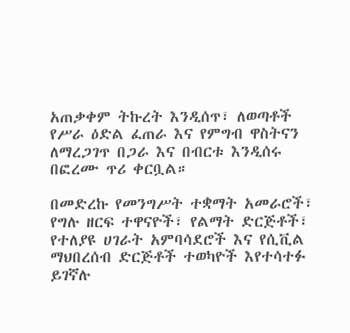አጠቃቀም ትኩረት እንዲሰጥ፣ ለወጣቶች የሥራ ዕድል ፈጠራ እና የምግብ ዋስትናን ለማረጋገጥ በጋራ እና በብርቱ እንዲሰሩ በፎረሙ ጥሪ ቀርቧል።

በመድረኩ የመንግሥት ተቋማት አመራሮች፣ የግሉ ዘርፍ ተዋናዮች፣ የልማት ድርጅቶች፣ የተለያዩ ሀገራት አምባሳደሮች እና የሲቪል ማህበረሰብ ድርጅቶች ተወካዮች እየተሳተፉ ይገኛሉ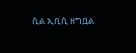ሲል ኢቢሲ ዘግቧል